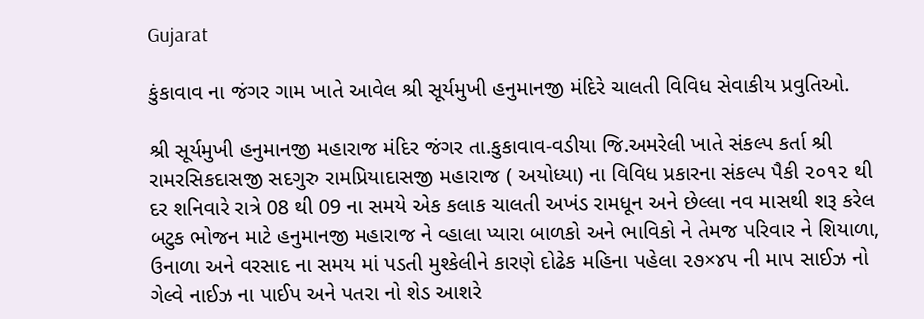Gujarat

કુંકાવાવ ના જંગર ગામ ખાતે આવેલ શ્રી સૂર્યમુખી હનુમાનજી મંદિરે ચાલતી વિવિધ સેવાકીય પ્રવુતિઓ.

શ્રી સૂર્યમુખી હનુમાનજી મહારાજ મંદિર જંગર તા.કુકાવાવ-વડીયા જિ.અમરેલી ખાતે સંકલ્પ કર્તા શ્રી રામરસિકદાસજી સદગુરુ રામપ્રિયાદાસજી મહારાજ ( અયોધ્યા) ના વિવિધ પ્રકારના સંકલ્પ પૈકી ૨૦૧૨ થી દર શનિવારે રાત્રે 08 થી 09 ના સમયે એક કલાક ચાલતી અખંડ રામધૂન અને છેલ્લા નવ માસથી શરૂ કરેલ બટુક ભોજન માટે હનુમાનજી મહારાજ ને વ્હાલા પ્યારા બાળકો અને ભાવિકો ને તેમજ પરિવાર ને શિયાળા, ઉનાળા અને વરસાદ ના સમય માં પડતી મુશ્કેલીને કારણે દોઢેક મહિના પહેલા ૨૭×૪૫ ની માપ સાઈઝ નો ગેલ્વે નાઈઝ ના પાઈપ અને પતરા નો શેડ આશરે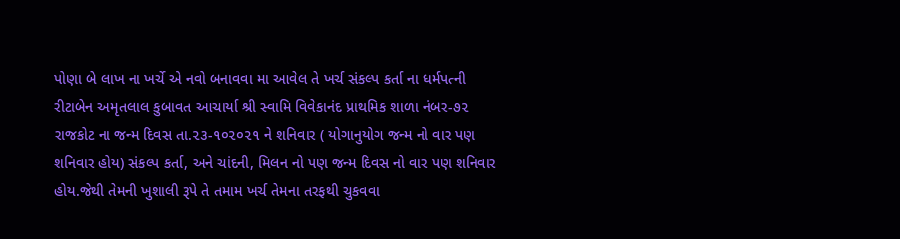પોણા બે લાખ ના ખર્ચે એ નવો બનાવવા મા આવેલ તે ખર્ચ સંકલ્પ કર્તા ના ધર્મપત્ની રીટાબેન અમૃતલાલ કુબાવત આચાર્યા શ્રી સ્વામિ વિવેકાનંદ પ્રાથમિક શાળા નંબર-૭૨ રાજકોટ ના જન્મ દિવસ તા.૨૩-૧૦૨૦૨૧ ને શનિવાર ( યોગાનુયોગ જન્મ નો વાર પણ શનિવાર હોય) સંકલ્પ કર્તા, અને ચાંદની, મિલન નો પણ જન્મ દિવસ નો વાર પણ શનિવાર હોય.જેથી તેમની ખુશાલી રૂપે તે તમામ ખર્ચ તેમના તરફથી ચુકવવા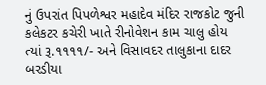નું ઉપરાંત પિપળેશ્વર મહાદેવ મંદિર રાજકોટ જુની કલેકટર કચેરી ખાતે રીનોવેશન કામ ચાલુ હોય ત્યાં રૂ.૧૧૧૧/- અને વિસાવદર તાલુકાના દાદર બરડીયા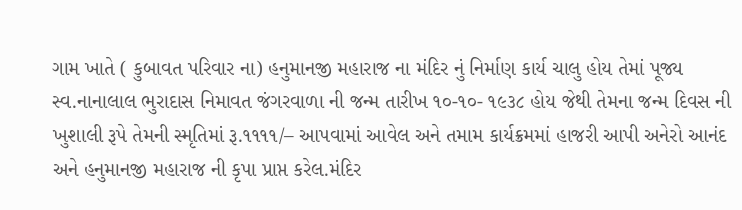ગામ ખાતે ( કુબાવત પરિવાર ના) હનુમાનજી મહારાજ ના મંદિર નું નિર્માણ કાર્ય ચાલુ હોય તેમાં પૂજ્ય સ્વ.નાનાલાલ ભુરાદાસ નિમાવત જંગરવાળા ની જન્મ તારીખ ૧૦-૧૦- ૧૯૩૮ હોય જેથી તેમના જન્મ દિવસ ની ખુશાલી રૂપે તેમની સ્મૃતિમાં રૂ.૧૧૧૧/– આપવામાં આવેલ અને તમામ કાર્યક્રમમાં હાજરી આપી અનેરો આનંદ અને હનુમાનજી મહારાજ ની કૃપા પ્રાપ્ત કરેલ.મંદિર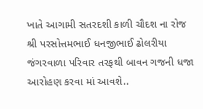ખાતે આગામી સતરદશી કાળી ચૌદશ ના રોજ શ્રી પરસોત્તમભાઈ ધનજીભાઈ ઢોલરીયા જંગરવાળા પરિવાર તરફથી બાવન ગજની ધજા આરોહણ કરવા માં આવશે..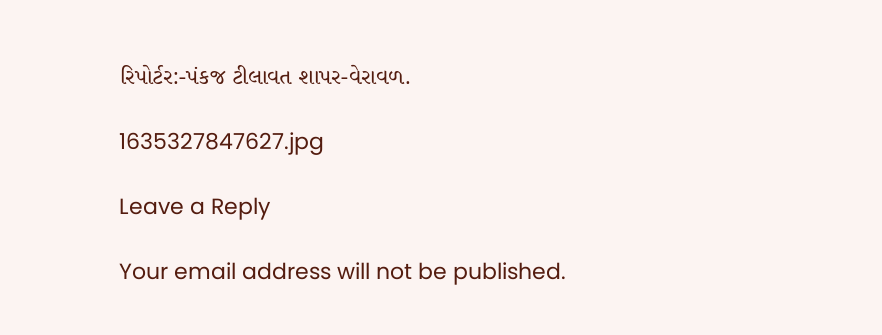રિપોર્ટર:-પંકજ ટીલાવત શાપર-વેરાવળ.

1635327847627.jpg

Leave a Reply

Your email address will not be published.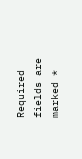Required fields are marked *